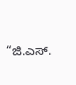“ಜಿ.ಎಸ್.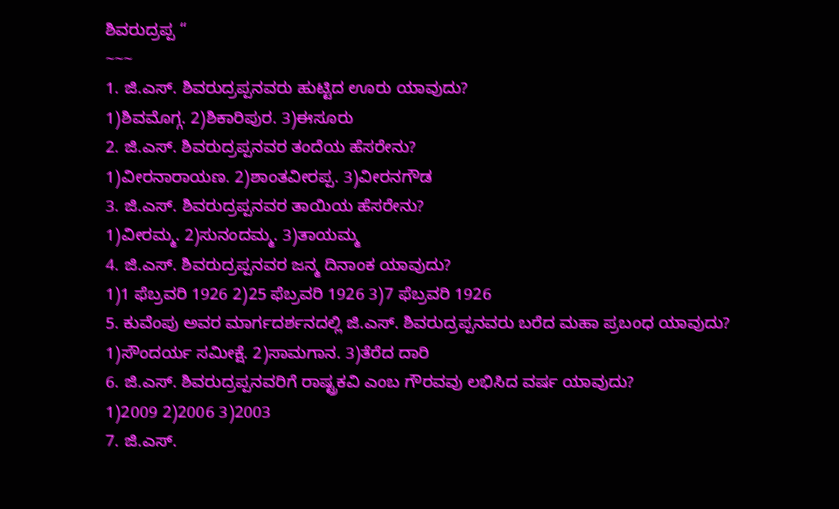ಶಿವರುದ್ರಪ್ಪ “
~~~
1. ಜಿ.ಎಸ್. ಶಿವರುದ್ರಪ್ಪನವರು ಹುಟ್ಟಿದ ಊರು ಯಾವುದು?
1)ಶಿವಮೊಗ್ಗ. 2)ಶಿಕಾರಿಪುರ. 3)ಈಸೂರು
2. ಜಿ.ಎಸ್. ಶಿವರುದ್ರಪ್ಪನವರ ತಂದೆಯ ಹೆಸರೇನು?
1)ವೀರನಾರಾಯಣ. 2)ಶಾಂತವೀರಪ್ಪ. 3)ವೀರನಗೌಡ
3. ಜಿ.ಎಸ್. ಶಿವರುದ್ರಪ್ಪನವರ ತಾಯಿಯ ಹೆಸರೇನು?
1)ವೀರಮ್ಮ. 2)ಸುನಂದಮ್ಮ. 3)ತಾಯಮ್ಮ
4. ಜಿ.ಎಸ್. ಶಿವರುದ್ರಪ್ಪನವರ ಜನ್ಮ ದಿನಾಂಕ ಯಾವುದು?
1)1 ಫೆಬ್ರವರಿ 1926 2)25 ಫೆಬ್ರವರಿ 1926 3)7 ಫೆಬ್ರವರಿ 1926
5. ಕುವೆಂಪು ಅವರ ಮಾರ್ಗದರ್ಶನದಲ್ಲಿ ಜಿ.ಎಸ್. ಶಿವರುದ್ರಪ್ಪನವರು ಬರೆದ ಮಹಾ ಪ್ರಬಂಧ ಯಾವುದು?
1)ಸೌಂದರ್ಯ ಸಮೀಕ್ಷೆ. 2)ಸಾಮಗಾನ. 3)ತೆರೆದ ದಾರಿ
6. ಜಿ.ಎಸ್. ಶಿವರುದ್ರಪ್ಪನವರಿಗೆ ರಾಷ್ಟ್ರಕವಿ ಎಂಬ ಗೌರವವು ಲಭಿಸಿದ ವರ್ಷ ಯಾವುದು?
1)2009 2)2006 3)2003
7. ಜಿ.ಎಸ್.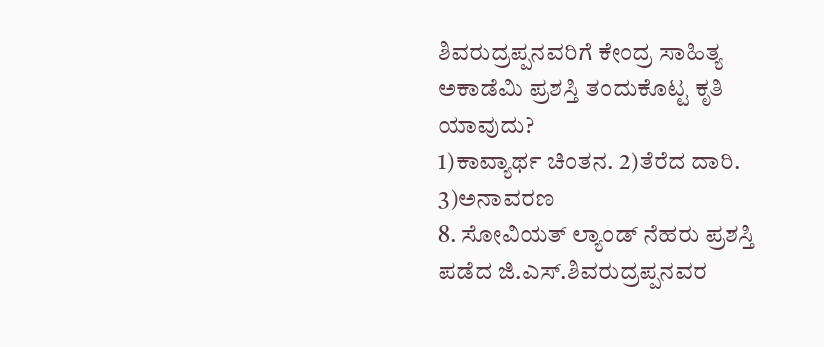ಶಿವರುದ್ರಪ್ಪನವರಿಗೆ ಕೇಂದ್ರ ಸಾಹಿತ್ಯ ಅಕಾಡೆಮಿ ಪ್ರಶಸ್ತಿ ತಂದುಕೊಟ್ಟ ಕೃತಿ ಯಾವುದು?
1)ಕಾವ್ಯಾರ್ಥ ಚಿಂತನ. 2)ತೆರೆದ ದಾರಿ. 3)ಅನಾವರಣ
8. ಸೋವಿಯತ್ ಲ್ಯಾಂಡ್ ನೆಹರು ಪ್ರಶಸ್ತಿ ಪಡೆದ ಜಿ.ಎಸ್.ಶಿವರುದ್ರಪ್ಪನವರ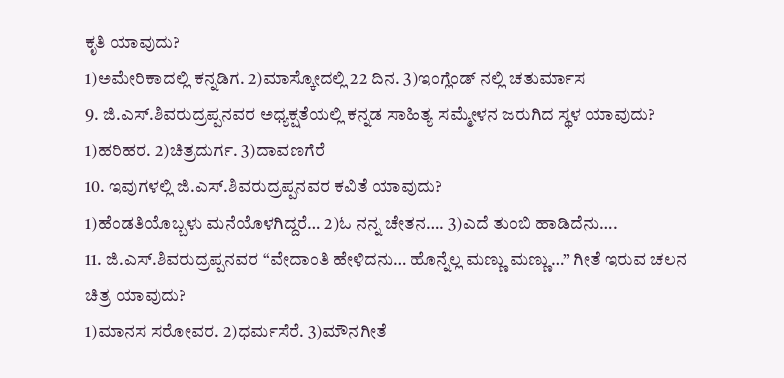ಕೃತಿ ಯಾವುದು?
1)ಅಮೇರಿಕಾದಲ್ಲಿ ಕನ್ನಡಿಗ. 2)ಮಾಸ್ಕೋದಲ್ಲಿ 22 ದಿನ. 3)ಇಂಗ್ಲೆಂಡ್ ನಲ್ಲಿ ಚತುರ್ಮಾಸ
9. ಜಿ.ಎಸ್.ಶಿವರುದ್ರಪ್ಪನವರ ಅಧ್ಯಕ್ಷತೆಯಲ್ಲಿ ಕನ್ನಡ ಸಾಹಿತ್ಯ ಸಮ್ಮೇಳನ ಜರುಗಿದ ಸ್ಥಳ ಯಾವುದು?
1)ಹರಿಹರ. 2)ಚಿತ್ರದುರ್ಗ. 3)ದಾವಣಗೆರೆ
10. ಇವುಗಳಲ್ಲಿ ಜಿ.ಎಸ್.ಶಿವರುದ್ರಪ್ಪನವರ ಕವಿತೆ ಯಾವುದು?
1)ಹೆಂಡತಿಯೊಬ್ಬಳು ಮನೆಯೊಳಗಿದ್ದರೆ… 2)ಓ ನನ್ನ ಚೇತನ…. 3)ಎದೆ ತುಂಬಿ ಹಾಡಿದೆನು….
11. ಜಿ.ಎಸ್.ಶಿವರುದ್ರಪ್ಪನವರ “ವೇದಾಂತಿ ಹೇಳಿದನು… ಹೊನ್ನೆಲ್ಲ ಮಣ್ಣು ಮಣ್ಣು…” ಗೀತೆ ಇರುವ ಚಲನ ಚಿತ್ರ ಯಾವುದು?
1)ಮಾನಸ ಸರೋವರ. 2)ಧರ್ಮಸೆರೆ. 3)ಮೌನಗೀತೆ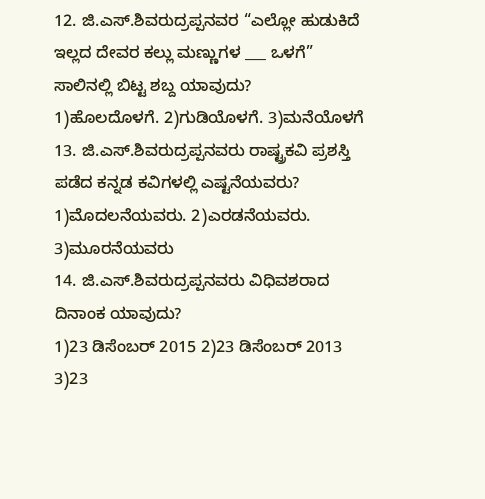12. ಜಿ.ಎಸ್.ಶಿವರುದ್ರಪ್ಪನವರ “ಎಲ್ಲೋ ಹುಡುಕಿದೆ ಇಲ್ಲದ ದೇವರ ಕಲ್ಲು ಮಣ್ಣುಗಳ ___ ಒಳಗೆ” ಸಾಲಿನಲ್ಲಿ ಬಿಟ್ಟ ಶಬ್ದ ಯಾವುದು?
1)ಹೊಲದೊಳಗೆ. 2)ಗುಡಿಯೊಳಗೆ. 3)ಮನೆಯೊಳಗೆ
13. ಜಿ.ಎಸ್.ಶಿವರುದ್ರಪ್ಪನವರು ರಾಷ್ಟ್ರಕವಿ ಪ್ರಶಸ್ತಿ ಪಡೆದ ಕನ್ನಡ ಕವಿಗಳಲ್ಲಿ ಎಷ್ಟನೆಯವರು?
1)ಮೊದಲನೆಯವರು. 2)ಎರಡನೆಯವರು. 3)ಮೂರನೆಯವರು
14. ಜಿ.ಎಸ್.ಶಿವರುದ್ರಪ್ಪನವರು ವಿಧಿವಶರಾದ ದಿನಾಂಕ ಯಾವುದು?
1)23 ಡಿಸೆಂಬರ್ 2015 2)23 ಡಿಸೆಂಬರ್ 2013 3)23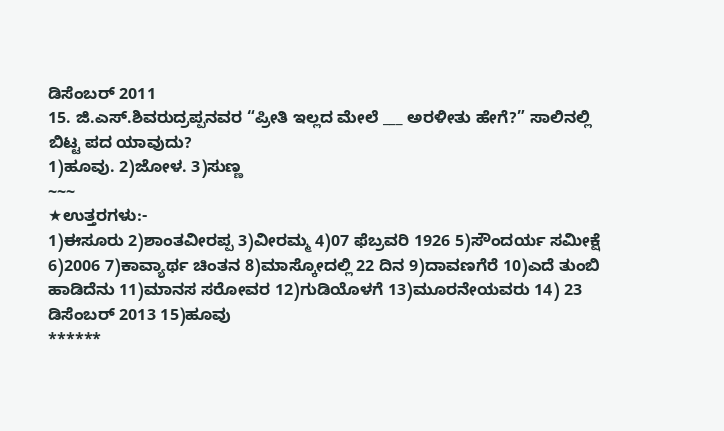ಡಿಸೆಂಬರ್ 2011
15. ಜಿ.ಎಸ್.ಶಿವರುದ್ರಪ್ಪನವರ “ಪ್ರೀತಿ ಇಲ್ಲದ ಮೇಲೆ ___ ಅರಳೀತು ಹೇಗೆ?” ಸಾಲಿನಲ್ಲಿ ಬಿಟ್ಟ ಪದ ಯಾವುದು?
1)ಹೂವು. 2)ಜೋಳ. 3)ಸುಣ್ಣ
~~~
★ಉತ್ತರಗಳು:-
1)ಈಸೂರು 2)ಶಾಂತವೀರಪ್ಪ 3)ವೀರಮ್ಮ 4)07 ಫೆಬ್ರವರಿ 1926 5)ಸೌಂದರ್ಯ ಸಮೀಕ್ಷೆ 6)2006 7)ಕಾವ್ಯಾರ್ಥ ಚಿಂತನ 8)ಮಾಸ್ಕೋದಲ್ಲಿ 22 ದಿನ 9)ದಾವಣಗೆರೆ 10)ಎದೆ ತುಂಬಿ ಹಾಡಿದೆನು 11)ಮಾನಸ ಸರೋವರ 12)ಗುಡಿಯೊಳಗೆ 13)ಮೂರನೇಯವರು 14) 23 ಡಿಸೆಂಬರ್ 2013 15)ಹೂವು
******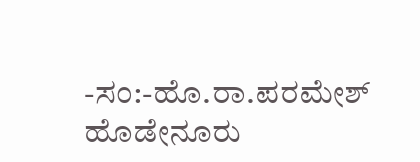-ಸಂ:-ಹೊ.ರಾ.ಪರಮೇಶ್ ಹೊಡೇನೂರು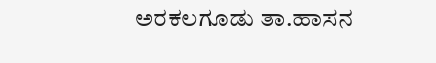ಅರಕಲಗೂಡು ತಾ.ಹಾಸನ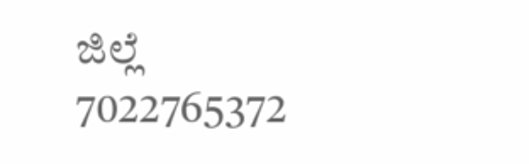ಜಿಲ್ಲೆ
7022765372